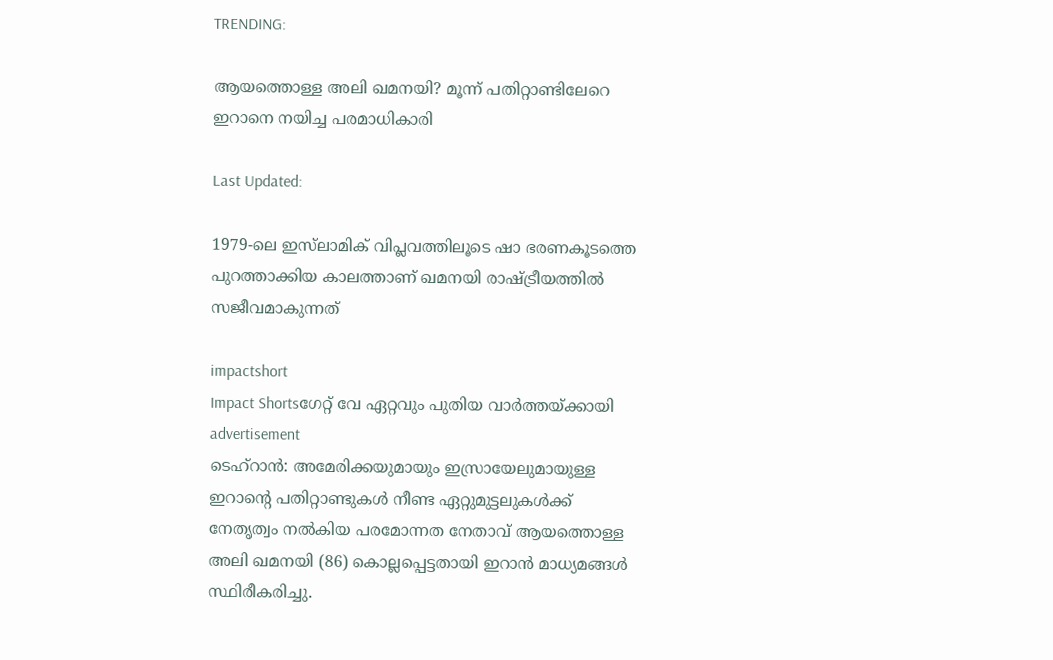TRENDING:

ആയത്തൊള്ള അലി ഖമനയി? മൂന്ന് പതിറ്റാണ്ടിലേറെ ഇറാനെ നയിച്ച പരമാധികാരി

Last Updated:

1979-ലെ ഇസ്‌ലാമിക് വിപ്ലവത്തിലൂടെ ഷാ ഭരണകൂടത്തെ പുറത്താക്കിയ കാലത്താണ് ഖമനയി രാഷ്ട്രീയത്തിൽ സജീവമാകുന്നത്

impactshort
Impact Shortsഗേറ്റ് വേ ഏറ്റവും പുതിയ വാർത്തയ്ക്കായി
advertisement
ടെഹ്‌റാൻ: അമേരിക്കയുമായും ഇസ്രായേലുമായുള്ള ഇറാന്റെ പതിറ്റാണ്ടുകൾ നീണ്ട ഏറ്റുമുട്ടലുകൾക്ക് നേതൃത്വം നൽകിയ പരമോന്നത നേതാവ് ആയത്തൊള്ള അലി ഖമനയി (86) കൊല്ലപ്പെട്ടതായി ഇറാൻ മാധ്യമങ്ങൾ സ്ഥിരീകരിച്ചു.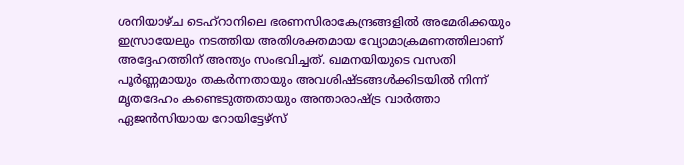ശനിയാഴ്ച ടെഹ്‌റാനിലെ ഭരണസിരാകേന്ദ്രങ്ങളിൽ അമേരിക്കയും ഇസ്രായേലും നടത്തിയ അതിശക്തമായ വ്യോമാക്രമണത്തിലാണ് അദ്ദേഹത്തിന് അന്ത്യം സംഭവിച്ചത്. ഖമനയിയുടെ വസതി പൂർണ്ണമായും തകർന്നതായും അവശിഷ്ടങ്ങൾക്കിടയിൽ നിന്ന് മൃതദേഹം കണ്ടെടുത്തതായും അന്താരാഷ്ട്ര വാർത്താ ഏജൻസിയായ റോയിട്ടേഴ്സ്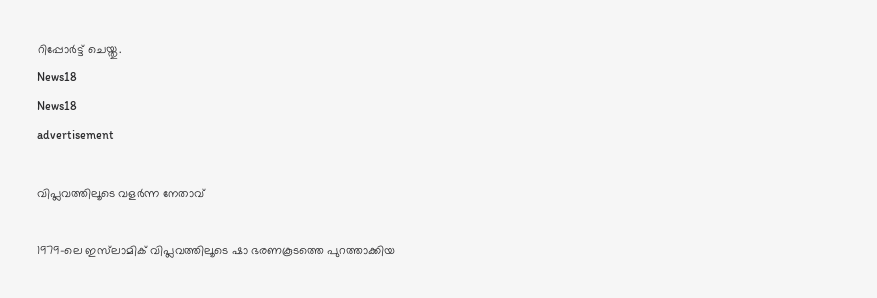റിപ്പോർട്ട് ചെയ്തു.
News18
News18
advertisement

വിപ്ലവത്തിലൂടെ വളർന്ന നേതാവ്

1979-ലെ ഇസ്‌ലാമിക് വിപ്ലവത്തിലൂടെ ഷാ ഭരണകൂടത്തെ പുറത്താക്കിയ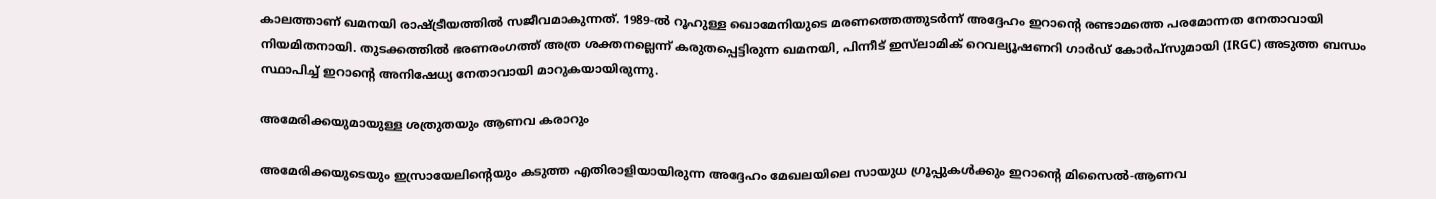കാലത്താണ് ഖമനയി രാഷ്ട്രീയത്തിൽ സജീവമാകുന്നത്. 1989-ൽ റൂഹുള്ള ഖൊമേനിയുടെ മരണത്തെത്തുടർന്ന് അദ്ദേഹം ഇറാന്റെ രണ്ടാമത്തെ പരമോന്നത നേതാവായി നിയമിതനായി. തുടക്കത്തിൽ ഭരണരംഗത്ത് അത്ര ശക്തനല്ലെന്ന് കരുതപ്പെട്ടിരുന്ന ഖമനയി, പിന്നീട് ഇസ്‌ലാമിക് റെവല്യൂഷണറി ഗാർഡ് കോർപ്‌സുമായി (IRGC) അടുത്ത ബന്ധം സ്ഥാപിച്ച് ഇറാന്റെ അനിഷേധ്യ നേതാവായി മാറുകയായിരുന്നു.

അമേരിക്കയുമായുള്ള ശത്രുതയും ആണവ കരാറും

അമേരിക്കയുടെയും ഇസ്രായേലിന്റെയും കടുത്ത എതിരാളിയായിരുന്ന അദ്ദേഹം മേഖലയിലെ സായുധ ഗ്രൂപ്പുകൾക്കും ഇറാന്റെ മിസൈൽ-ആണവ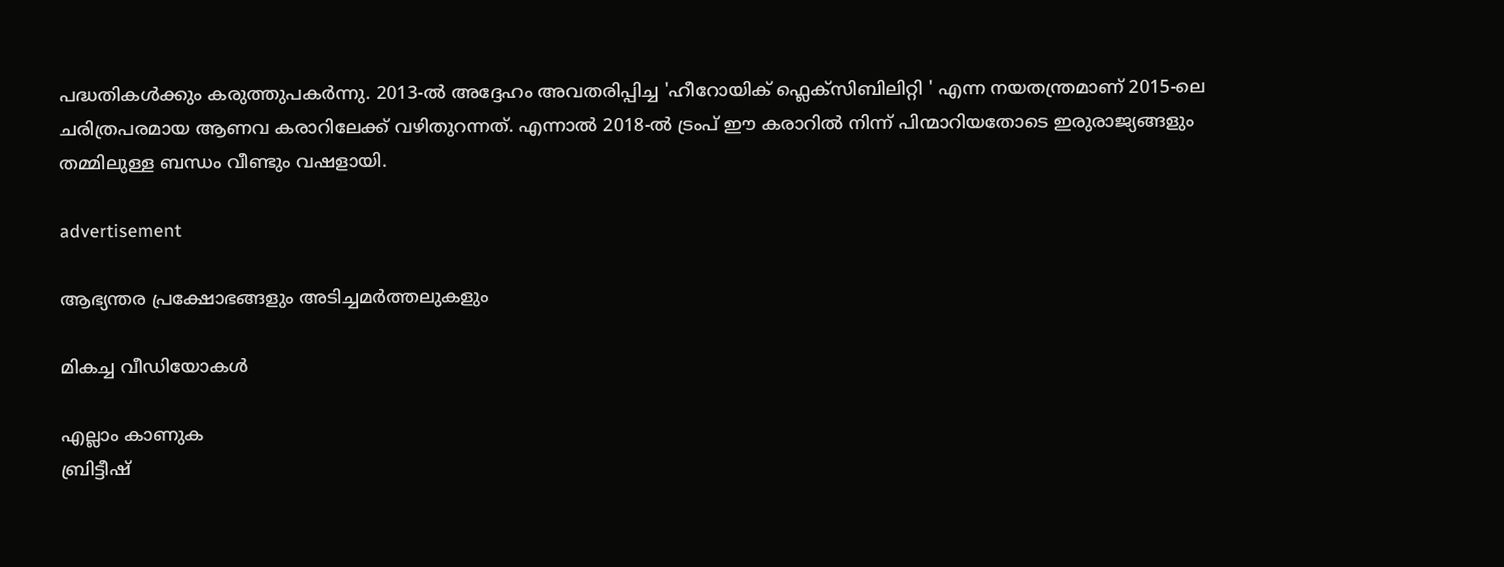പദ്ധതികൾക്കും കരുത്തുപകർന്നു. 2013-ൽ അദ്ദേഹം അവതരിപ്പിച്ച 'ഹീറോയിക് ഫ്ലെക്സിബിലിറ്റി ' എന്ന നയതന്ത്രമാണ് 2015-ലെ ചരിത്രപരമായ ആണവ കരാറിലേക്ക് വഴിതുറന്നത്. എന്നാൽ 2018-ൽ ട്രംപ് ഈ കരാറിൽ നിന്ന് പിന്മാറിയതോടെ ഇരുരാജ്യങ്ങളും തമ്മിലുള്ള ബന്ധം വീണ്ടും വഷളായി.

advertisement

ആഭ്യന്തര പ്രക്ഷോഭങ്ങളും അടിച്ചമർത്തലുകളും

മികച്ച വീഡിയോകൾ

എല്ലാം കാണുക
ബ്രിട്ടീഷ്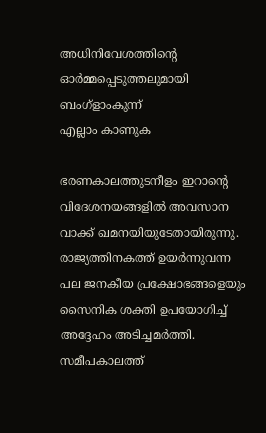അധിനിവേശത്തിൻ്റെ ഓർമ്മപ്പെടുത്തലുമായി ബംഗ്ളാംകുന്ന്
എല്ലാം കാണുക

ഭരണകാലത്തുടനീളം ഇറാന്റെ വിദേശനയങ്ങളിൽ അവസാന വാക്ക് ഖമനയിയുടേതായിരുന്നു. രാജ്യത്തിനകത്ത് ഉയർന്നുവന്ന പല ജനകീയ പ്രക്ഷോഭങ്ങളെയും സൈനിക ശക്തി ഉപയോഗിച്ച് അദ്ദേഹം അടിച്ചമർത്തി. സമീപകാലത്ത്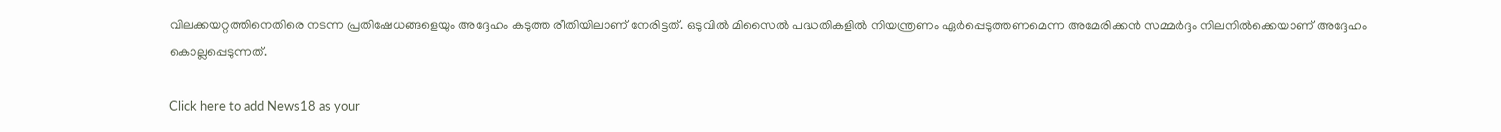വിലക്കയറ്റത്തിനെതിരെ നടന്ന പ്രതിഷേധങ്ങളെയും അദ്ദേഹം കടുത്ത രീതിയിലാണ് നേരിട്ടത്. ഒടുവിൽ മിസൈൽ പദ്ധതികളിൽ നിയന്ത്രണം ഏർപ്പെടുത്തണമെന്ന അമേരിക്കൻ സമ്മർദ്ദം നിലനിൽക്കെയാണ് അദ്ദേഹം കൊല്ലപ്പെടുന്നത്.

Click here to add News18 as your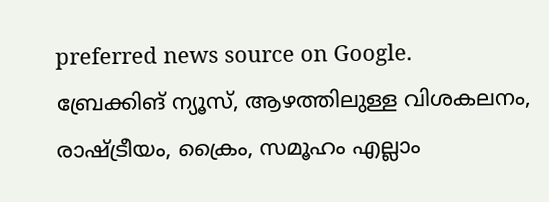preferred news source on Google.
ബ്രേക്കിങ് ന്യൂസ്, ആഴത്തിലുള്ള വിശകലനം, രാഷ്ട്രീയം, ക്രൈം, സമൂഹം എല്ലാം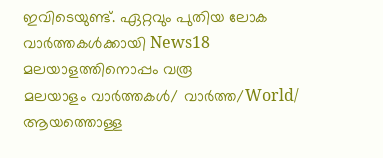ഇവിടെയുണ്ട്. ഏറ്റവും പുതിയ ലോക വാർത്തകൾക്കായി News18 മലയാളത്തിനൊപ്പം വരൂ
മലയാളം വാർത്തകൾ/ വാർത്ത/World/
ആയത്തൊള്ള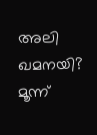അലി ഖമനയി? മൂന്ന്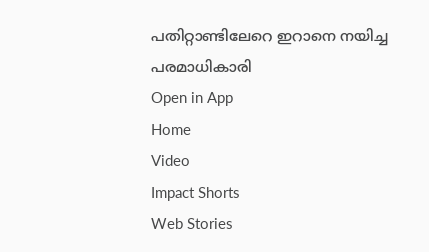പതിറ്റാണ്ടിലേറെ ഇറാനെ നയിച്ച പരമാധികാരി
Open in App
Home
Video
Impact Shorts
Web Stories